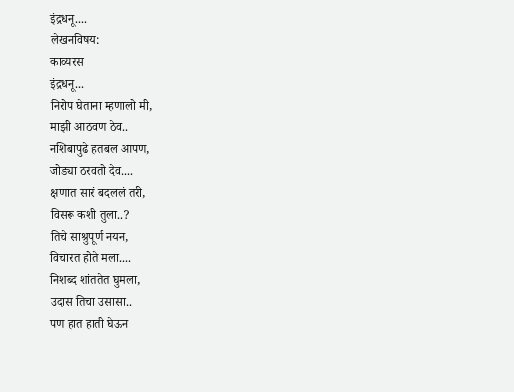इंद्रधनू....
लेखनविषय:
काव्यरस
इंद्रधनू...
निरोप घेताना म्हणालो मी,
माझी आठवण ठेव..
नशिबापुढे हतबल आपण,
जोड्या ठरवतो देव....
क्षणात सारं बदललं तरी,
विसरू कशी तुला..?
तिचे साश्रुपूर्ण नयन,
विचारत होते मला....
निशब्द शांततेत घुमला,
उदास तिचा उसासा..
पण हात हाती घेऊन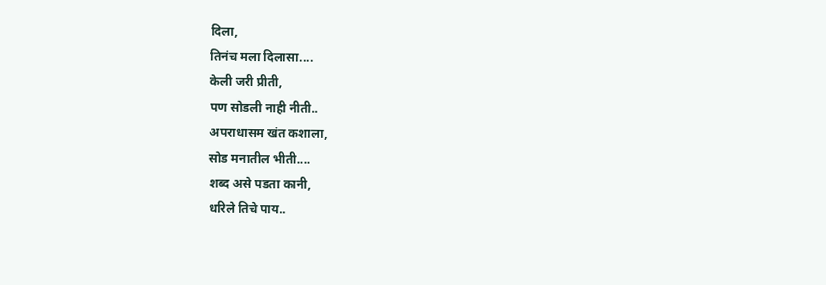दिला,
तिनंच मला दिलासा....
केली जरी प्रीती,
पण सोडली नाही नीती..
अपराधासम खंत कशाला,
सोड मनातील भीती....
शब्द असे पडता कानी,
धरिले तिचे पाय..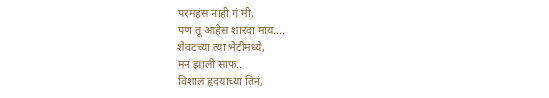परमहंस नाही गं मी,
पण तू आहेस शारदा माय....
शेवटच्या त्या भेटीमध्ये,
मनं झाली साफ..
विशाल हृदयाच्या तिनं,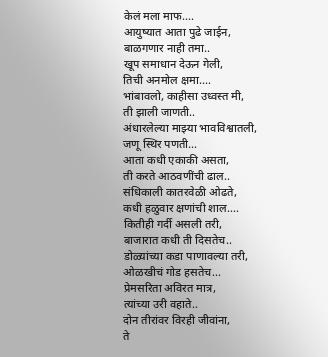केलं मला माफ....
आयुष्यात आता पुढे जाईन,
बाळगणार नाही तमा..
खूप समाधान देऊन गेली,
तिची अनमोल क्षमा....
भांबावलो, काहीसा उध्वस्त मी,
ती झाली जाणती..
अंधारलेल्या माझ्या भावविश्वातली,
जणू स्थिर पणती...
आता कधी एकाकी असता,
ती करते आठवणींची ढाल..
संधिकाली कातरवेळी ओढते,
कधी हळुवार क्षणांची शाल....
कितीही गर्दी असली तरी,
बाजारात कधी ती दिसतेच..
डोळ्यांच्या कडा पाणावल्या तरी,
ओळखीचं गोड हसतेच...
प्रेमसरिता अविरत मात्र,
त्यांच्या उरी वहाते..
दोन तीरांवर विरही जीवांना,
ते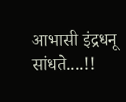आभासी इंद्रधनू सांधते....!!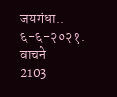जयगंधा..
६-६-२०२१.
वाचने
2103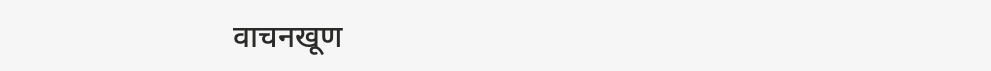वाचनखूण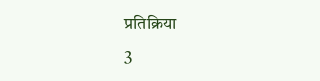प्रतिक्रिया
3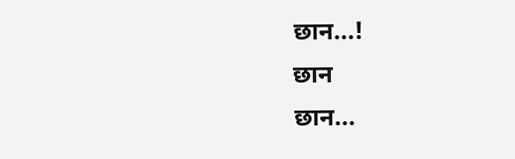छान...!
छान
छान...